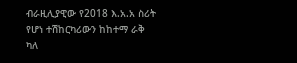ብራዚሊያዊው የ2018 እ.አ.አ ስሪት የሆነ ተሽከርካሪውን ከከተማ ራቅ ካለ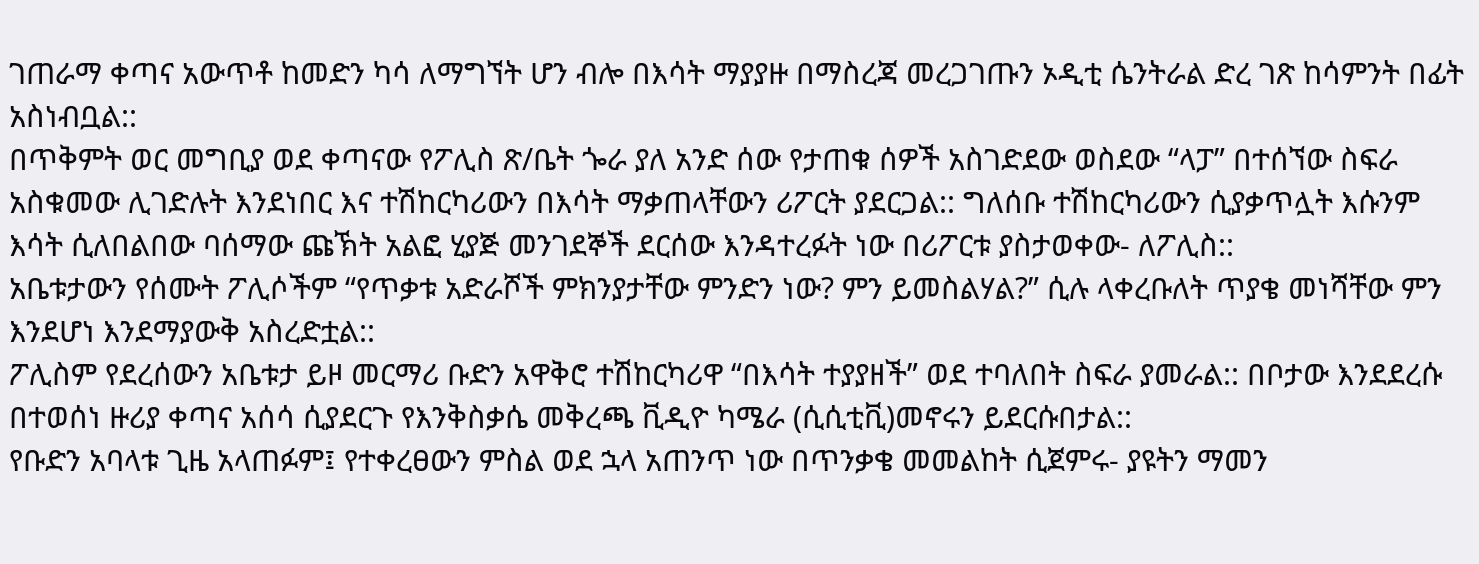ገጠራማ ቀጣና አውጥቶ ከመድን ካሳ ለማግኘት ሆን ብሎ በእሳት ማያያዙ በማስረጃ መረጋገጡን ኦዲቲ ሴንትራል ድረ ገጽ ከሳምንት በፊት አስነብቧል::
በጥቅምት ወር መግቢያ ወደ ቀጣናው የፖሊስ ጽ/ቤት ጐራ ያለ አንድ ሰው የታጠቁ ሰዎች አስገድደው ወስደው “ላፓ” በተሰኘው ስፍራ አስቁመው ሊገድሉት እንደነበር እና ተሽከርካሪውን በእሳት ማቃጠላቸውን ሪፖርት ያደርጋል:: ግለሰቡ ተሽከርካሪውን ሲያቃጥሏት እሱንም እሳት ሲለበልበው ባሰማው ጩኽት አልፎ ሂያጅ መንገደኞች ደርሰው እንዳተረፉት ነው በሪፖርቱ ያስታወቀው- ለፖሊስ::
አቤቱታውን የሰሙት ፖሊሶችም “የጥቃቱ አድራሾች ምክንያታቸው ምንድን ነው? ምን ይመስልሃል?” ሲሉ ላቀረቡለት ጥያቄ መነሻቸው ምን እንደሆነ እንደማያውቅ አስረድቷል::
ፖሊስም የደረሰውን አቤቱታ ይዞ መርማሪ ቡድን አዋቅሮ ተሽከርካሪዋ “በእሳት ተያያዘች” ወደ ተባለበት ስፍራ ያመራል:: በቦታው እንደደረሱ በተወሰነ ዙሪያ ቀጣና አሰሳ ሲያደርጉ የእንቅስቃሴ መቅረጫ ቪዲዮ ካሜራ (ሲሲቲቪ)መኖሩን ይደርሱበታል::
የቡድን አባላቱ ጊዜ አላጠፉም፤ የተቀረፀውን ምስል ወደ ኋላ አጠንጥ ነው በጥንቃቄ መመልከት ሲጀምሩ- ያዩትን ማመን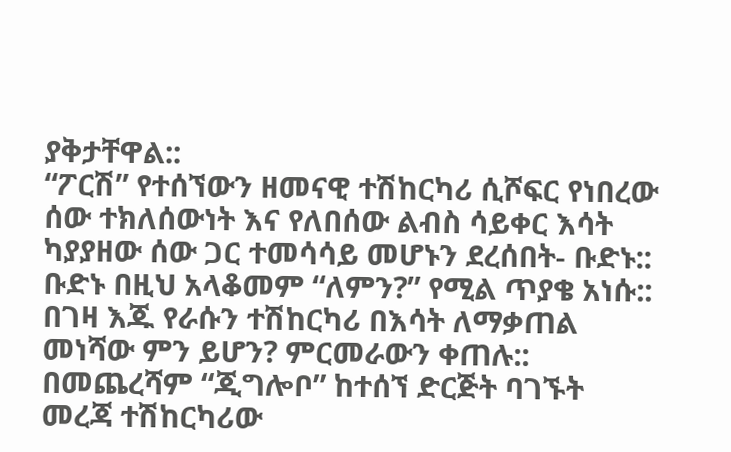ያቅታቸዋል::
“ፖርሽ” የተሰኘውን ዘመናዊ ተሽከርካሪ ሲሾፍር የነበረው ሰው ተክለሰውነት እና የለበሰው ልብስ ሳይቀር እሳት ካያያዘው ሰው ጋር ተመሳሳይ መሆኑን ደረሰበት- ቡድኑ::
ቡድኑ በዚህ አላቆመም “ለምን?” የሚል ጥያቄ አነሱ:: በገዛ እጁ የራሱን ተሽከርካሪ በእሳት ለማቃጠል መነሻው ምን ይሆን? ምርመራውን ቀጠሉ::
በመጨረሻም “ጂግሎቦ” ከተሰኘ ድርጅት ባገኙት መረጃ ተሽከርካሪው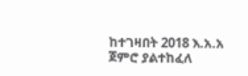ከተገዛበት 2018 እ.አ.አ ጀምሮ ያልተከፈለ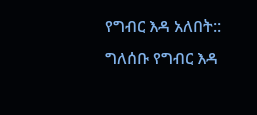የግብር እዳ አለበት::
ግለሰቡ የግብር እዳ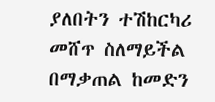ያለበትን ተሽከርካሪ መሸጥ ስለማይችል በማቃጠል ከመድን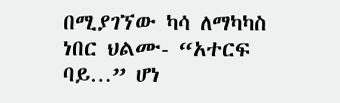በሚያገኘው ካሳ ለማካካስ ነበር ህልሙ- “አተርፍ ባይ…” ሆነ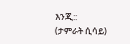እንጂ::
(ታምራት ሲሳይ)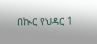በኲር የህዳር 1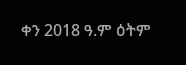ቀን 2018 ዓ.ም ዕትም